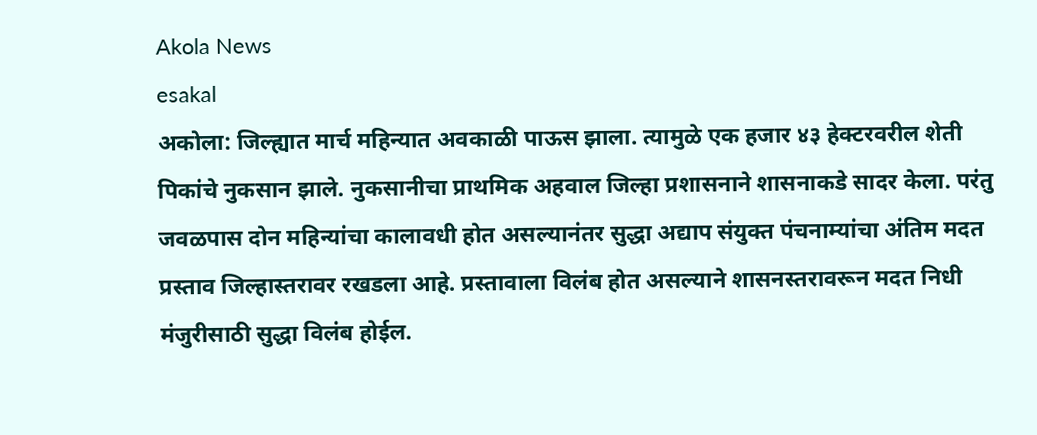Akola News
esakal
अकोला: जिल्ह्यात मार्च महिन्यात अवकाळी पाऊस झाला. त्यामुळे एक हजार ४३ हेक्टरवरील शेती पिकांचे नुकसान झाले. नुकसानीचा प्राथमिक अहवाल जिल्हा प्रशासनाने शासनाकडे सादर केला. परंतु जवळपास दोन महिन्यांचा कालावधी होत असल्यानंतर सुद्धा अद्याप संयुक्त पंचनाम्यांचा अंतिम मदत प्रस्ताव जिल्हास्तरावर रखडला आहे. प्रस्तावाला विलंब होत असल्याने शासनस्तरावरून मदत निधी मंजुरीसाठी सुद्धा विलंब होईल.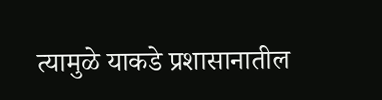त्यामुळे याकडे प्रशासानातील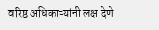वरिष्ठ अधिकाऱ्यांनी लक्ष देणे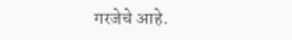गरजेचे आहे.